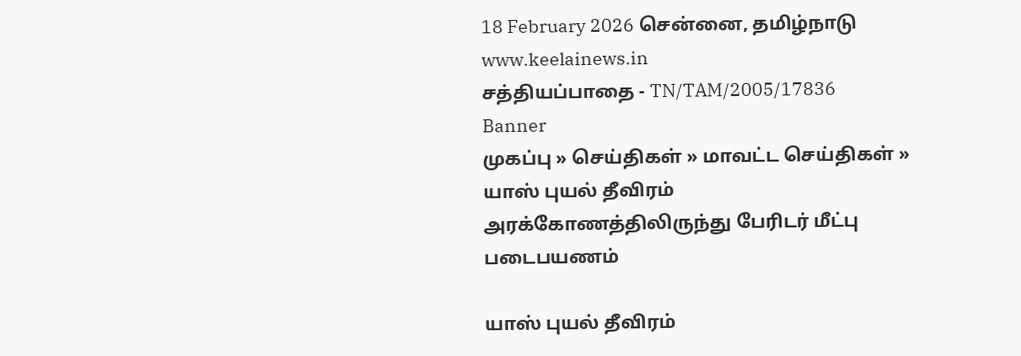18 February 2026 சென்னை, தமிழ்நாடு
www.keelainews.in
சத்தியப்பாதை - TN/TAM/2005/17836
Banner
முகப்பு » செய்திகள் » மாவட்ட செய்திகள் » யாஸ் புயல் தீவிரம் அரக்கோணத்திலிருந்து பேரிடர் மீட்பு படைபயணம்

யாஸ் புயல் தீவிரம்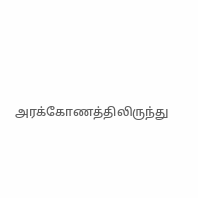அரக்கோணத்திலிருந்து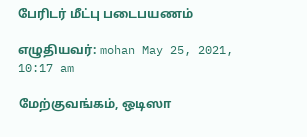பேரிடர் மீட்பு படைபயணம்

எழுதியவர்: mohan May 25, 2021, 10:17 am

மேற்குவங்கம், ஒடிஸா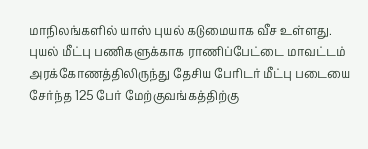மாநிலங்களில் யாஸ் புயல் கடுமையாக வீச உள்ளது. புயல் மீட்பு பணிகளுக்காக ராணிப்பேட்டை மாவட்டம் அரக்கோணத்திலிருந்து தேசிய பேரிடர் மீட்பு படையை சேர்ந்த 125 பேர் மேற்குவங்கத்திற்கு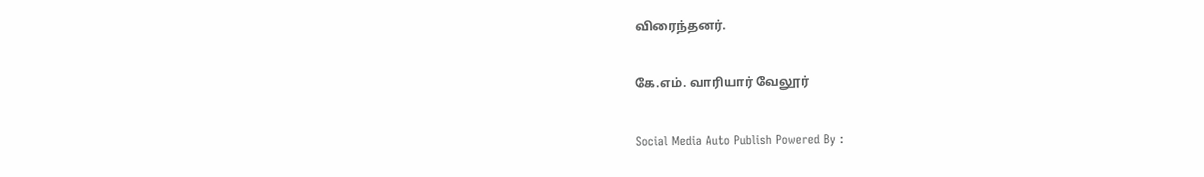விரைந்தனர்.

கே.எம். வாரியார் வேலூர்

Social Media Auto Publish Powered By :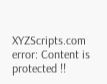XYZScripts.com
error: Content is protected !!